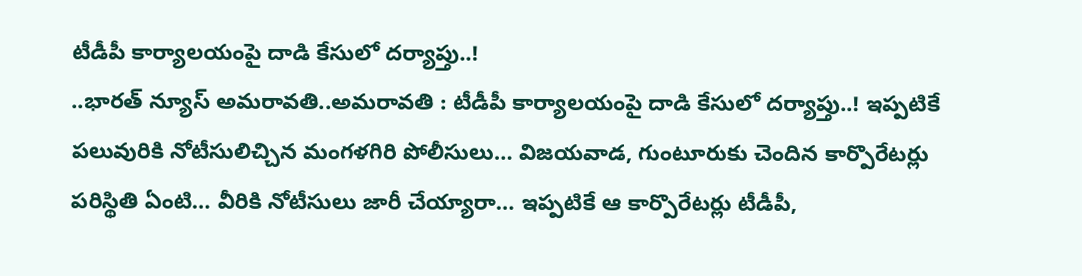టీడీపీ కార్యాలయంపై దాడి కేసులో దర్యాప్తు..!
..భారత్ న్యూస్ అమరావతి..అమరావతి : టీడీపీ కార్యాలయంపై దాడి కేసులో దర్యాప్తు..! ఇప్పటికే పలువురికి నోటీసులిచ్చిన మంగళగిరి పోలీసులు… విజయవాడ, గుంటూరుకు చెందిన కార్పొరేటర్లు పరిస్థితి ఏంటి… వీరికి నోటీసులు జారీ చేయ్యారా… ఇప్పటికే ఆ కార్పొరేటర్లు టీడీపీ,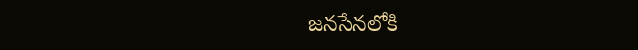జనసేనలోకి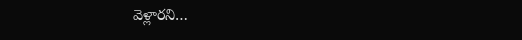వెళ్లారని…